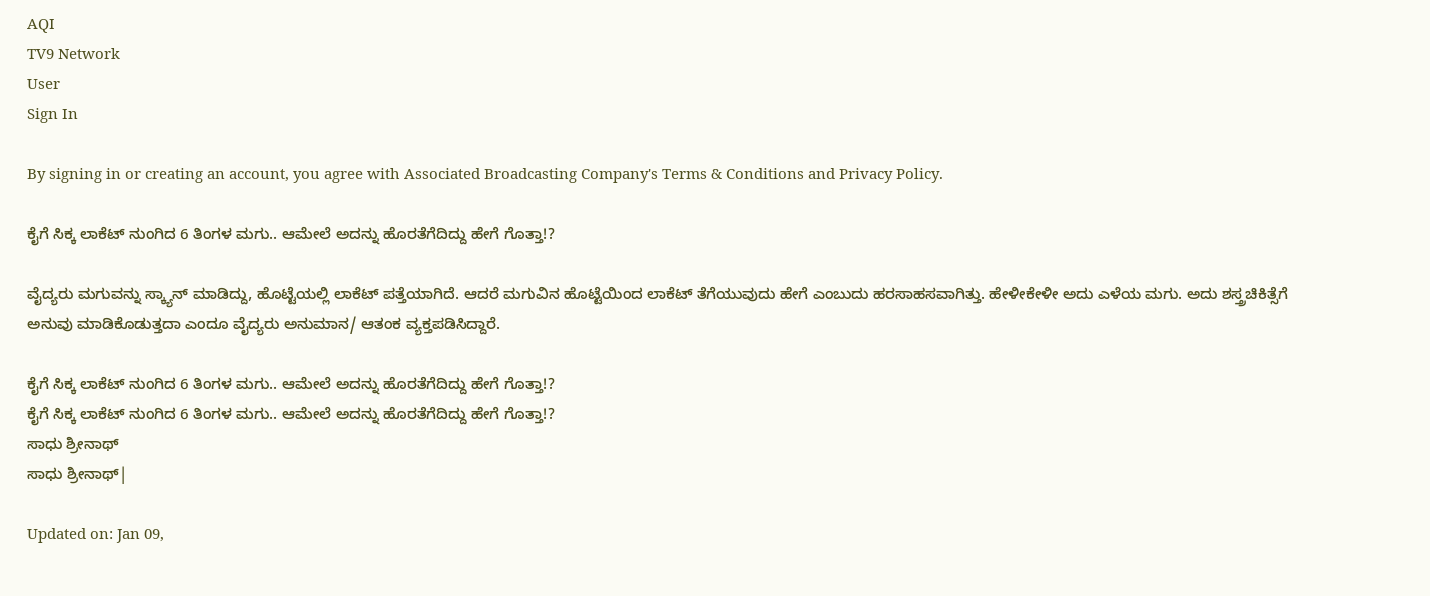AQI
TV9 Network
User
Sign In

By signing in or creating an account, you agree with Associated Broadcasting Company's Terms & Conditions and Privacy Policy.

ಕೈಗೆ ಸಿಕ್ಕ ಲಾಕೆಟ್ ನುಂಗಿದ 6 ತಿಂಗಳ ಮಗು.. ಆಮೇಲೆ ಅದನ್ನು ಹೊರತೆಗೆದಿದ್ದು ಹೇಗೆ ಗೊತ್ತಾ!?

ವೈದ್ಯರು ಮಗುವನ್ನು ಸ್ಕ್ಯಾನ್ ಮಾಡಿದ್ದು, ಹೊಟ್ಟೆಯಲ್ಲಿ ಲಾಕೆಟ್ ಪತ್ತೆಯಾಗಿದೆ. ಆದರೆ ಮಗುವಿನ ಹೊಟ್ಟೆಯಿಂದ ಲಾಕೆಟ್ ತೆಗೆಯುವುದು ಹೇಗೆ ಎಂಬುದು ಹರಸಾಹಸವಾಗಿತ್ತು. ಹೇಳೀಕೇಳೀ ಅದು ಎಳೆಯ ಮಗು. ಅದು ಶಸ್ತ್ರಚಿಕಿತ್ಸೆಗೆ ಅನುವು ಮಾಡಿಕೊಡುತ್ತದಾ ಎಂದೂ ವೈದ್ಯರು ಅನುಮಾನ/ ಆತಂಕ ವ್ಯಕ್ತಪಡಿಸಿದ್ದಾರೆ.

ಕೈಗೆ ಸಿಕ್ಕ ಲಾಕೆಟ್ ನುಂಗಿದ 6 ತಿಂಗಳ ಮಗು.. ಆಮೇಲೆ ಅದನ್ನು ಹೊರತೆಗೆದಿದ್ದು ಹೇಗೆ ಗೊತ್ತಾ!?
ಕೈಗೆ ಸಿಕ್ಕ ಲಾಕೆಟ್ ನುಂಗಿದ 6 ತಿಂಗಳ ಮಗು.. ಆಮೇಲೆ ಅದನ್ನು ಹೊರತೆಗೆದಿದ್ದು ಹೇಗೆ ಗೊತ್ತಾ!?
ಸಾಧು ಶ್ರೀನಾಥ್
ಸಾಧು ಶ್ರೀನಾಥ್|

Updated on: Jan 09,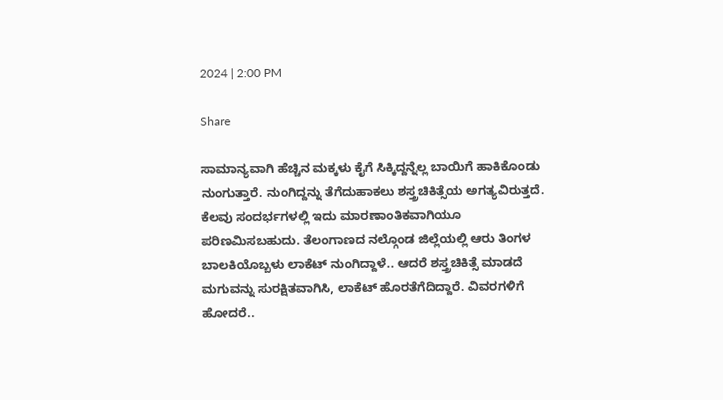2024 | 2:00 PM

Share

ಸಾಮಾನ್ಯವಾಗಿ ಹೆಚ್ಚಿನ ಮಕ್ಕಳು ಕೈಗೆ ಸಿಕ್ಕಿದ್ದನ್ನೆಲ್ಲ ಬಾಯಿಗೆ ಹಾಕಿಕೊಂಡು ನುಂಗುತ್ತಾರೆ. ನುಂಗಿದ್ದನ್ನು ತೆಗೆದುಹಾಕಲು ಶಸ್ತ್ರಚಿಕಿತ್ಸೆಯ ಅಗತ್ಯವಿರುತ್ತದೆ. ಕೆಲವು ಸಂದರ್ಭಗಳಲ್ಲಿ ಇದು ಮಾರಣಾಂತಿಕವಾಗಿಯೂ ಪರಿಣಮಿಸಬಹುದು. ತೆಲಂಗಾಣದ ನಲ್ಗೊಂಡ ಜಿಲ್ಲೆಯಲ್ಲಿ ಆರು ತಿಂಗಳ ಬಾಲಕಿಯೊಬ್ಬಳು ಲಾಕೆಟ್ ನುಂಗಿದ್ದಾಳೆ.. ಆದರೆ ಶಸ್ತ್ರಚಿಕಿತ್ಸೆ ಮಾಡದೆ ಮಗುವನ್ನು ಸುರಕ್ಷಿತವಾಗಿಸಿ, ಲಾಕೆಟ್ ಹೊರತೆಗೆದಿದ್ದಾರೆ. ವಿವರಗಳಿಗೆ ಹೋದರೆ..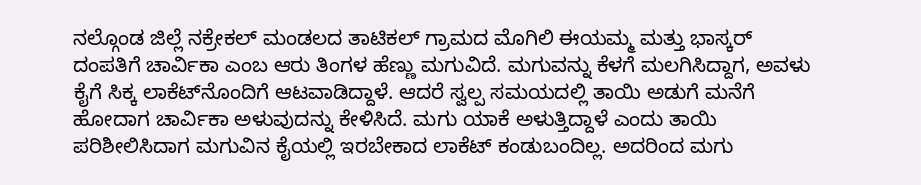ನಲ್ಗೊಂಡ ಜಿಲ್ಲೆ ನಕ್ರೇಕಲ್ ಮಂಡಲದ ತಾಟಿಕಲ್ ಗ್ರಾಮದ ಮೊಗಿಲಿ ಈಯಮ್ಮ ಮತ್ತು ಭಾಸ್ಕರ್ ದಂಪತಿಗೆ ಚಾರ್ವಿಕಾ ಎಂಬ ಆರು ತಿಂಗಳ ಹೆಣ್ಣು ಮಗುವಿದೆ. ಮಗುವನ್ನು ಕೆಳಗೆ ಮಲಗಿಸಿದ್ದಾಗ, ಅವಳು ಕೈಗೆ ಸಿಕ್ಕ ಲಾಕೆಟ್‌ನೊಂದಿಗೆ ಆಟವಾಡಿದ್ದಾಳೆ. ಆದರೆ ಸ್ವಲ್ಪ ಸಮಯದಲ್ಲಿ ತಾಯಿ ಅಡುಗೆ ಮನೆಗೆ ಹೋದಾಗ ಚಾರ್ವಿಕಾ ಅಳುವುದನ್ನು ಕೇಳಿಸಿದೆ. ಮಗು ಯಾಕೆ ಅಳುತ್ತಿದ್ದಾಳೆ ಎಂದು ತಾಯಿ ಪರಿಶೀಲಿಸಿದಾಗ ಮಗುವಿನ ಕೈಯಲ್ಲಿ ಇರಬೇಕಾದ ಲಾಕೆಟ್ ಕಂಡುಬಂದಿಲ್ಲ. ಅದರಿಂದ ಮಗು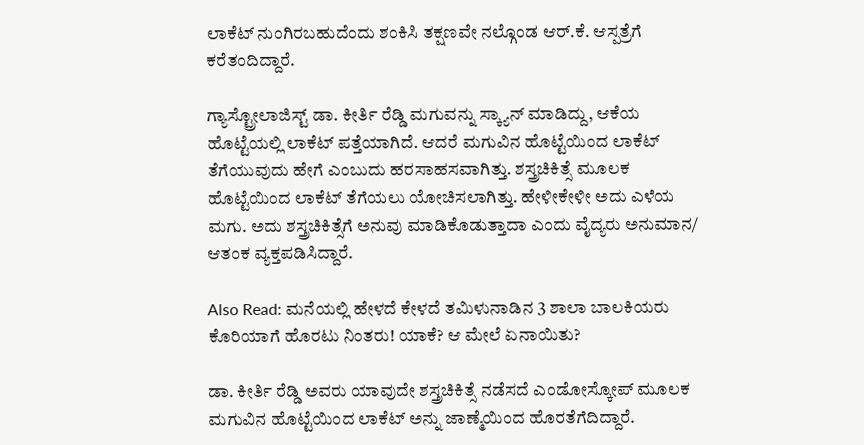ಲಾಕೆಟ್ ನುಂಗಿರಬಹುದೆಂದು ಶಂಕಿಸಿ ತಕ್ಷಣವೇ ನಲ್ಗೊಂಡ ಆರ್.ಕೆ. ಆಸ್ಪತ್ರೆಗೆ ಕರೆತಂದಿದ್ದಾರೆ.

ಗ್ಯಾಸ್ಟ್ರೋಲಾಜಿಸ್ಟ್ ಡಾ. ಕೀರ್ತಿ ರೆಡ್ಡಿ ಮಗುವನ್ನು ಸ್ಕ್ಯಾನ್ ಮಾಡಿದ್ದು, ಆಕೆಯ ಹೊಟ್ಟೆಯಲ್ಲಿ ಲಾಕೆಟ್ ಪತ್ತೆಯಾಗಿದೆ. ಆದರೆ ಮಗುವಿನ ಹೊಟ್ಟೆಯಿಂದ ಲಾಕೆಟ್ ತೆಗೆಯುವುದು ಹೇಗೆ ಎಂಬುದು ಹರಸಾಹಸವಾಗಿತ್ತು. ಶಸ್ತ್ರಚಿಕಿತ್ಸೆ ಮೂಲಕ ಹೊಟ್ಟೆಯಿಂದ ಲಾಕೆಟ್ ತೆಗೆಯಲು ಯೋಚಿಸಲಾಗಿತ್ತು. ಹೇಳೀಕೇಳೀ ಅದು ಎಳೆಯ ಮಗು. ಅದು ಶಸ್ತ್ರಚಿಕಿತ್ಸೆಗೆ ಅನುವು ಮಾಡಿಕೊಡುತ್ತಾದಾ ಎಂದು ವೈದ್ಯರು ಅನುಮಾನ/ ಆತಂಕ ವ್ಯಕ್ತಪಡಿಸಿದ್ದಾರೆ.

Also Read: ಮನೆಯಲ್ಲಿ ಹೇಳದೆ ಕೇಳದೆ ತಮಿಳುನಾಡಿನ 3 ಶಾಲಾ ಬಾಲಕಿಯರು ಕೊರಿಯಾಗೆ ಹೊರಟು ನಿಂತರು! ಯಾಕೆ? ಆ ಮೇಲೆ ಏನಾಯಿತು?

ಡಾ. ಕೀರ್ತಿ ರೆಡ್ಡಿ ಅವರು ಯಾವುದೇ ಶಸ್ತ್ರಚಿಕಿತ್ಸೆ ನಡೆಸದೆ ಎಂಡೋಸ್ಕೋಪ್ ಮೂಲಕ ಮಗುವಿನ ಹೊಟ್ಟೆಯಿಂದ ಲಾಕೆಟ್ ಅನ್ನು ಜಾಣ್ಮೆಯಿಂದ ಹೊರತೆಗೆದಿದ್ದಾರೆ.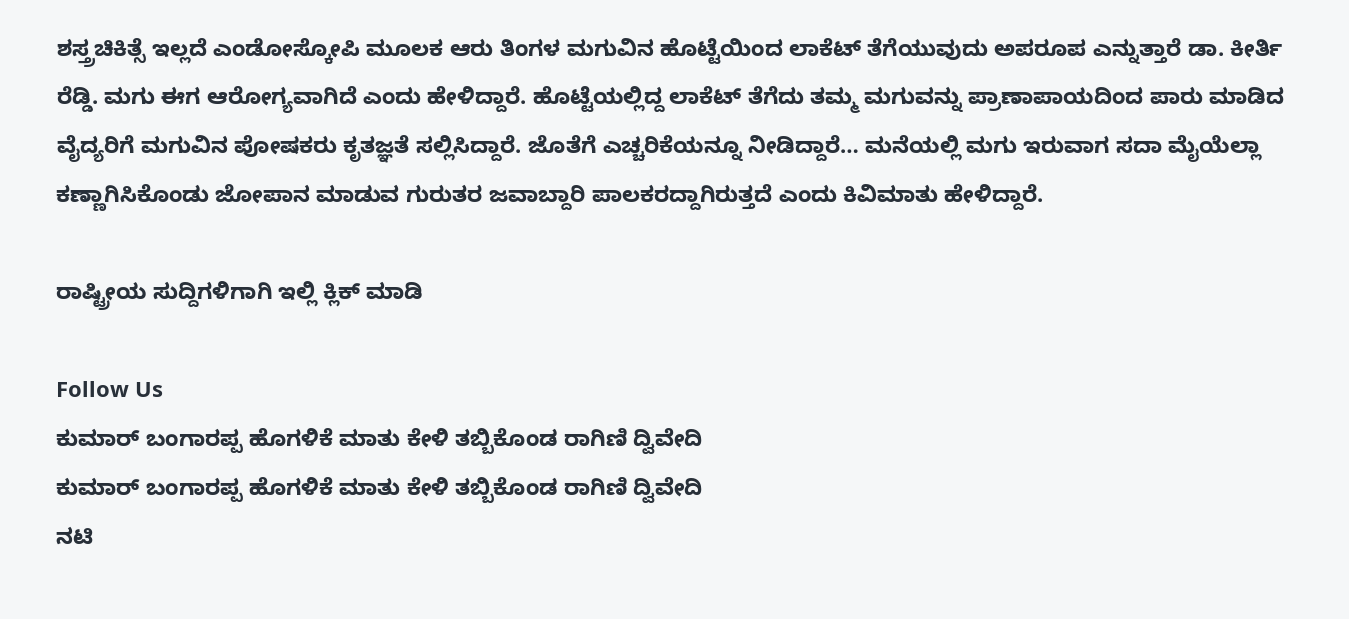ಶಸ್ತ್ರಚಿಕಿತ್ಸೆ ಇಲ್ಲದೆ ಎಂಡೋಸ್ಕೋಪಿ ಮೂಲಕ ಆರು ತಿಂಗಳ ಮಗುವಿನ ಹೊಟ್ಟೆಯಿಂದ ಲಾಕೆಟ್ ತೆಗೆಯುವುದು ಅಪರೂಪ ಎನ್ನುತ್ತಾರೆ ಡಾ. ಕೀರ್ತಿ ರೆಡ್ಡಿ. ಮಗು ಈಗ ಆರೋಗ್ಯವಾಗಿದೆ ಎಂದು ಹೇಳಿದ್ದಾರೆ. ಹೊಟ್ಟೆಯಲ್ಲಿದ್ದ ಲಾಕೆಟ್ ತೆಗೆದು ತಮ್ಮ ಮಗುವನ್ನು ಪ್ರಾಣಾಪಾಯದಿಂದ ಪಾರು ಮಾಡಿದ ವೈದ್ಯರಿಗೆ ಮಗುವಿನ ಪೋಷಕರು ಕೃತಜ್ಞತೆ ಸಲ್ಲಿಸಿದ್ದಾರೆ. ಜೊತೆಗೆ ಎಚ್ಚರಿಕೆಯನ್ನೂ ನೀಡಿದ್ದಾರೆ… ಮನೆಯಲ್ಲಿ ಮಗು ಇರುವಾಗ ಸದಾ ಮೈಯೆಲ್ಲಾ ಕಣ್ಣಾಗಿಸಿಕೊಂಡು ಜೋಪಾನ ಮಾಡುವ ಗುರುತರ ಜವಾಬ್ದಾರಿ ಪಾಲಕರದ್ದಾಗಿರುತ್ತದೆ ಎಂದು ಕಿವಿಮಾತು ಹೇಳಿದ್ದಾರೆ.

ರಾಷ್ಟ್ರೀಯ ಸುದ್ದಿಗಳಿಗಾಗಿ ಇಲ್ಲಿ ಕ್ಲಿಕ್ ಮಾಡಿ

Follow Us
ಕುಮಾರ್ ಬಂಗಾರಪ್ಪ ಹೊಗಳಿಕೆ ಮಾತು ಕೇಳಿ ತಬ್ಬಿಕೊಂಡ ರಾಗಿಣಿ ದ್ವಿವೇದಿ
ಕುಮಾರ್ ಬಂಗಾರಪ್ಪ ಹೊಗಳಿಕೆ ಮಾತು ಕೇಳಿ ತಬ್ಬಿಕೊಂಡ ರಾಗಿಣಿ ದ್ವಿವೇದಿ
ನಟಿ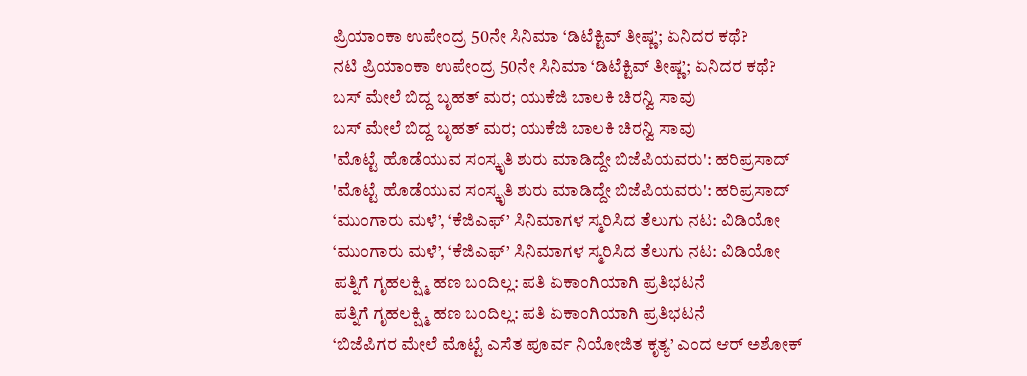ಪ್ರಿಯಾಂಕಾ ಉಪೇಂದ್ರ 50ನೇ ಸಿನಿಮಾ ‘ಡಿಟೆಕ್ಟಿವ್ ತೀಷ್ಣ’; ಏನಿದರ ಕಥೆ?
ನಟಿ ಪ್ರಿಯಾಂಕಾ ಉಪೇಂದ್ರ 50ನೇ ಸಿನಿಮಾ ‘ಡಿಟೆಕ್ಟಿವ್ ತೀಷ್ಣ’; ಏನಿದರ ಕಥೆ?
ಬಸ್ ಮೇಲೆ ಬಿದ್ದ ಬೃಹತ್ ಮರ; ಯುಕೆಜಿ ಬಾಲಕಿ ಚಿರನ್ವಿ ಸಾವು
ಬಸ್ ಮೇಲೆ ಬಿದ್ದ ಬೃಹತ್ ಮರ; ಯುಕೆಜಿ ಬಾಲಕಿ ಚಿರನ್ವಿ ಸಾವು
'ಮೊಟ್ಟೆ ಹೊಡೆಯುವ ಸಂಸ್ಕೃತಿ ಶುರು ಮಾಡಿದ್ದೇ ಬಿಜೆಪಿಯವರು': ಹರಿಪ್ರಸಾದ್
'ಮೊಟ್ಟೆ ಹೊಡೆಯುವ ಸಂಸ್ಕೃತಿ ಶುರು ಮಾಡಿದ್ದೇ ಬಿಜೆಪಿಯವರು': ಹರಿಪ್ರಸಾದ್
‘ಮುಂಗಾರು ಮಳೆ’, ‘ಕೆಜಿಎಫ್’ ಸಿನಿಮಾಗಳ ಸ್ಮರಿಸಿದ ತೆಲುಗು ನಟ: ವಿಡಿಯೋ
‘ಮುಂಗಾರು ಮಳೆ’, ‘ಕೆಜಿಎಫ್’ ಸಿನಿಮಾಗಳ ಸ್ಮರಿಸಿದ ತೆಲುಗು ನಟ: ವಿಡಿಯೋ
ಪತ್ನಿಗೆ ಗೃಹಲಕ್ಷ್ಮಿ ಹಣ ಬಂದಿಲ್ಲ: ಪತಿ ಏಕಾಂಗಿಯಾಗಿ ಪ್ರತಿಭಟನೆ
ಪತ್ನಿಗೆ ಗೃಹಲಕ್ಷ್ಮಿ ಹಣ ಬಂದಿಲ್ಲ: ಪತಿ ಏಕಾಂಗಿಯಾಗಿ ಪ್ರತಿಭಟನೆ
‘ಬಿಜೆಪಿಗರ ಮೇಲೆ ಮೊಟ್ಟೆ ಎಸೆತ ಪೂರ್ವ ನಿಯೋಜಿತ ಕೃತ್ಯ’ ಎಂದ ಆರ್ ಅಶೋಕ್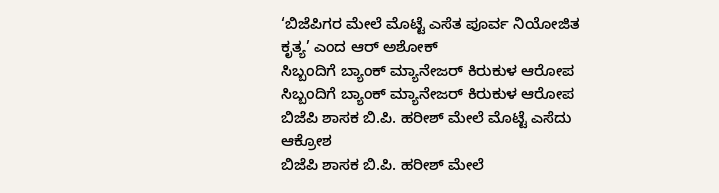‘ಬಿಜೆಪಿಗರ ಮೇಲೆ ಮೊಟ್ಟೆ ಎಸೆತ ಪೂರ್ವ ನಿಯೋಜಿತ ಕೃತ್ಯ’ ಎಂದ ಆರ್ ಅಶೋಕ್
ಸಿಬ್ಬಂದಿಗೆ ಬ್ಯಾಂಕ್ ಮ್ಯಾನೇಜರ್ ಕಿರುಕುಳ ಆರೋಪ
ಸಿಬ್ಬಂದಿಗೆ ಬ್ಯಾಂಕ್ ಮ್ಯಾನೇಜರ್ ಕಿರುಕುಳ ಆರೋಪ
ಬಿಜೆಪಿ ಶಾಸಕ ಬಿ.ಪಿ. ಹರೀಶ್‌ ಮೇಲೆ ಮೊಟ್ಟೆ ಎಸೆದು ಆಕ್ರೋಶ
ಬಿಜೆಪಿ ಶಾಸಕ ಬಿ.ಪಿ. ಹರೀಶ್‌ ಮೇಲೆ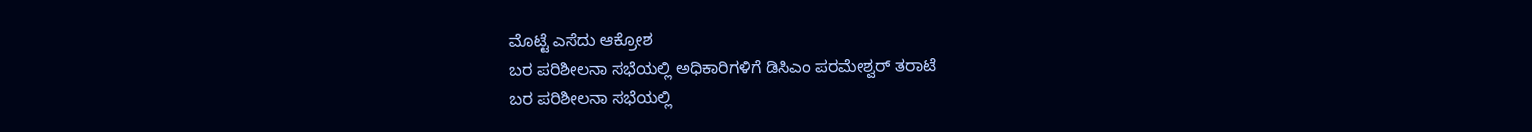ಮೊಟ್ಟೆ ಎಸೆದು ಆಕ್ರೋಶ
ಬರ ಪರಿಶೀಲನಾ ಸಭೆಯಲ್ಲಿ ಅಧಿಕಾರಿಗಳಿಗೆ ಡಿಸಿಎಂ ಪರಮೇಶ್ವರ್ ತರಾಟೆ
ಬರ ಪರಿಶೀಲನಾ ಸಭೆಯಲ್ಲಿ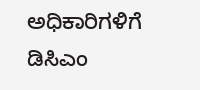ಅಧಿಕಾರಿಗಳಿಗೆ ಡಿಸಿಎಂ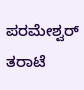ಪರಮೇಶ್ವರ್ ತರಾಟೆ